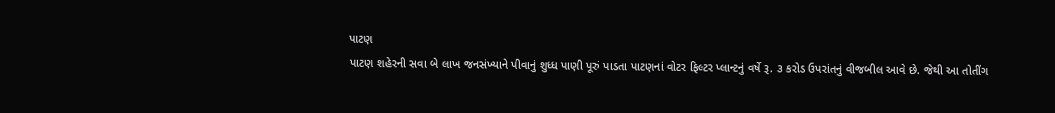પાટણ
પાટણ શહેરની સવા બે લાખ જનસંખ્યાને પીવાનું શુધ્ધ પાણી પૂરું પાડતા પાટણનાં વોટર ફિલ્ટર પ્લાન્ટનું વર્ષે રૂ. ૩ કરોડ ઉપરાંતનું વીજબીલ આવે છે. જેથી આ તોતીંગ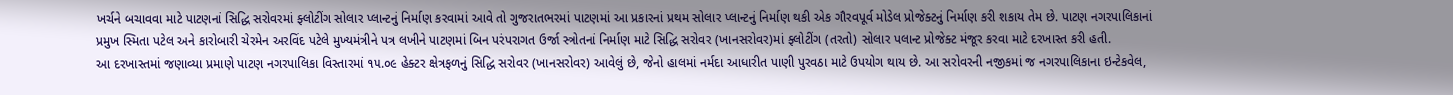ખર્ચને બચાવવા માટે પાટણનાં સિદ્ધિ સરોવરમાં ફ્લોટીંગ સોલાર પ્લાન્ટનું નિર્માણ કરવામાં આવે તો ગુજરાતભરમાં પાટણમાં આ પ્રકારનાં પ્રથમ સોલાર પ્લાન્ટનું નિર્માણ થકી એક ગૌરવપૂર્વ મોડેલ પ્રોજેક્ટનું નિર્માણ કરી શકાય તેમ છે. પાટણ નગરપાલિકાનાં પ્રમુખ સ્મિતા પટેલ અને કારોબારી ચેરમેન અરવિંદ પટેલે મુખ્યમંત્રીને પત્ર લખીને પાટણમાં બિન પરંપરાગત ઉર્જા સ્ત્રોતનાં નિર્માણ માટે સિદ્ધિ સરોવર (ખાનસરોવર)માં ફ્લોટીંગ (તરતો) સોલાર પલાન્ટ પ્રોજેક્ટ મંજૂર કરવા માટે દરખાસ્ત કરી હતી.
આ દરખાસ્તમાં જણાવ્યા પ્રમાણે પાટણ નગરપાલિકા વિસ્તારમાં ૧૫.૦૯ હેક્ટર ક્ષેત્રફળનું સિદ્ધિ સરોવર (ખાનસરોવર) આવેલું છે, જેનો હાલમાં નર્મદા આધારીત પાણી પુરવઠા માટે ઉપયોગ થાય છે. આ સરોવરની નજીકમાં જ નગરપાલિકાના ઇન્ટેકવેલ,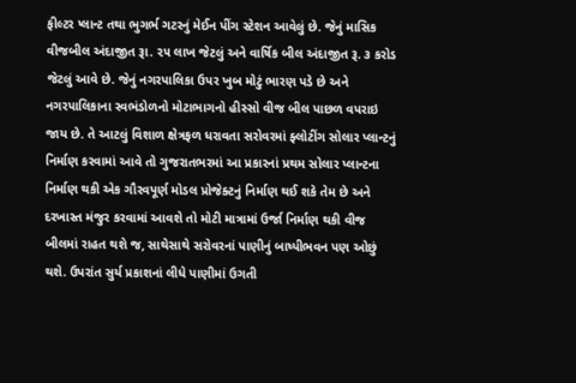ફીલ્ટર પ્લાન્ટ તથા ભુગર્ભ ગટરનું મેઈન પીંગ સ્ટેશન આવેલું છે. જેનું માસિક વીજબીલ અંદાજીત રૂા. ૨૫ લાખ જેટલું અને વાર્ષિક બીલ અંદાજીત રૂ. ૩ કરોડ જેટલું આવે છે. જેનું નગરપાલિકા ઉપર ખુબ મોટું ભારણ પડે છે અને નગરપાલિકાના સ્વભંડોળનો મોટાભાગનો હીસ્સો વીજ બીલ પાછળ વપરાઇ જાય છે. તે આટલું વિશાળ ક્ષેત્રફળ ધરાવતા સરોવરમાં ફ્લોટીંગ સોલાર પ્લાન્ટનું નિર્માણ કરવામાં આવે તો ગુજરાતભરમાં આ પ્રકારનાં પ્રથમ સોલાર પ્લાન્ટના નિર્માણ થકી એક ગૌરવપૂર્ણ મોડલ પ્રોજેક્ટનું નિર્માણ થઈ શકે તેમ છે અને દરખાસ્ત મંજુર કરવામાં આવશે તો મોટી માત્રામાં ઉર્જા નિર્માણ થકી વીજ બીલમાં રાહત થશે જ, સાથેસાથે સરોવરનાં પાણીનું બાષ્પીભવન પણ ઓછું થશે. ઉપરાંત સુર્ય પ્રકાશનાં લીધે પાણીમાં ઉગતી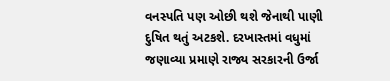વનસ્પતિ પણ ઓછી થશે જેનાથી પાણી દુષિત થતું અટકશે. દરખાસ્તમાં વધુમાં જણાવ્યા પ્રમાણે રાજ્ય સરકારની ઉર્જા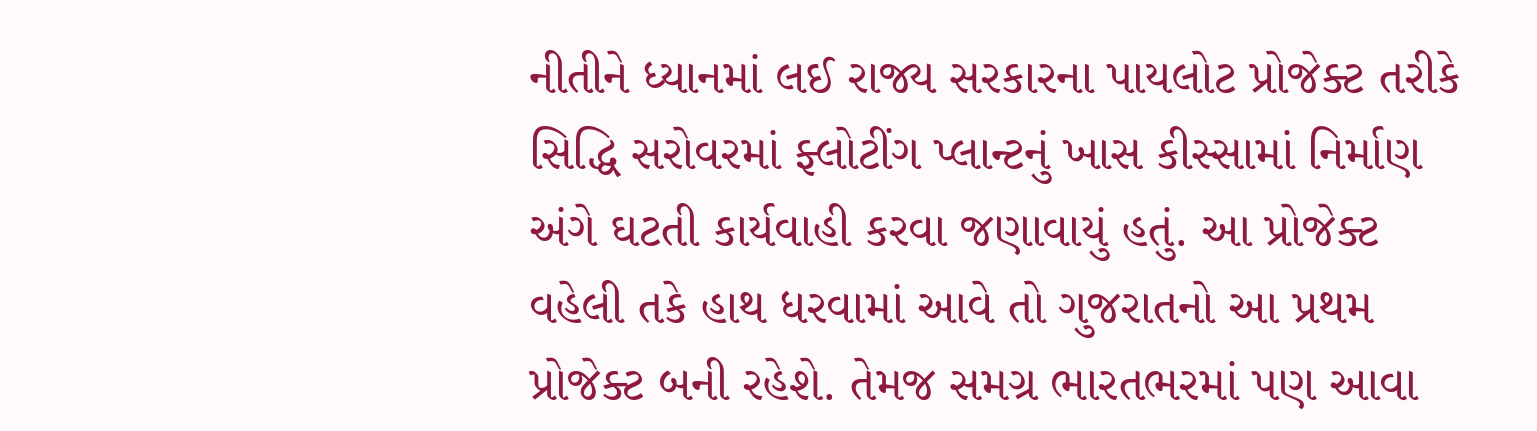નીતીને ધ્યાનમાં લઈ રાજ્ય સરકારના પાયલોટ પ્રોજેક્ટ તરીકે સિદ્ધિ સરોવરમાં ફ્લોટીંગ પ્લાન્ટનું ખાસ કીસ્સામાં નિર્માણ અંગે ઘટતી કાર્યવાહી કરવા જણાવાયું હતું. આ પ્રોજેક્ટ વહેલી તકે હાથ ધરવામાં આવે તો ગુજરાતનો આ પ્રથમ પ્રોજેક્ટ બની રહેશે. તેમજ સમગ્ર ભારતભરમાં પણ આવા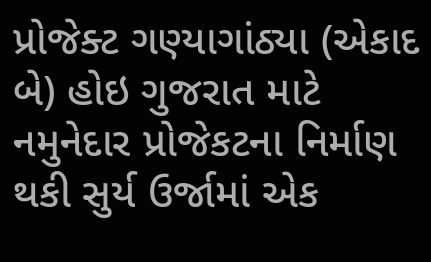પ્રોજેક્ટ ગણ્યાગાંઠ્યા (એકાદ બે) હોઇ ગુજરાત માટે નમુનેદાર પ્રોજેકટના નિર્માણ થકી સુર્ય ઉર્જામાં એક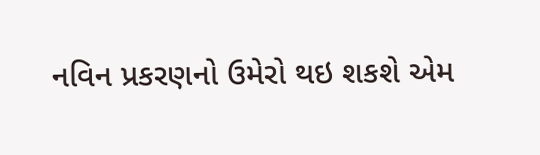નવિન પ્રકરણનો ઉમેરો થઇ શકશે એમ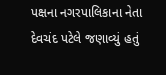પક્ષના નગરપાલિકાના નેતા દેવચંદ પટેલે જણાવ્યું હતું